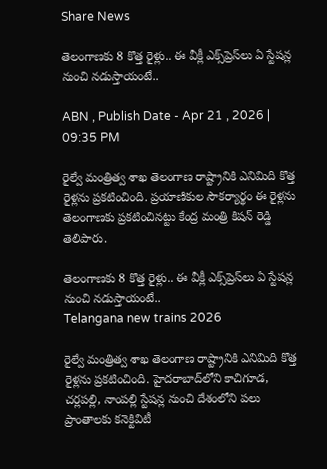Share News

తెలంగాణకు 8 కొత్త రైళ్లు.. ఈ వీక్లీ ఎక్స్‌ప్రెస్‌లు ఏ స్టేషన్ల నుంచి నడుస్తాయంటే..

ABN , Publish Date - Apr 21 , 2026 | 09:35 PM

రైల్వే మంత్రిత్వ శాఖ తెలంగాణ రాష్ట్రానికి ఎనిమిది కొత్త రైళ్లను ప్రకటించింది. ప్రయాణికుల సౌకర్యార్థం ఈ రైళ్లను తెలంగాణకు ప్రకటించినట్టు కేంద్ర మంత్రి కిషన్ రెడ్డి తెలిపారు.

తెలంగాణకు 8 కొత్త రైళ్లు.. ఈ వీక్లీ ఎక్స్‌ప్రెస్‌లు ఏ స్టేషన్ల నుంచి నడుస్తాయంటే..
Telangana new trains 2026

రైల్వే మంత్రిత్వ శాఖ తెలంగాణ రాష్ట్రానికి ఎనిమిది కొత్త రైళ్లను ప్రకటించింది. హైదరాబాద్‌లోని కాచిగూడ, చర్లపల్లి, నాంపల్లి స్టేషన్ల నుంచి దేశంలోని పలు ప్రాంతాలకు కనెక్టివిటీ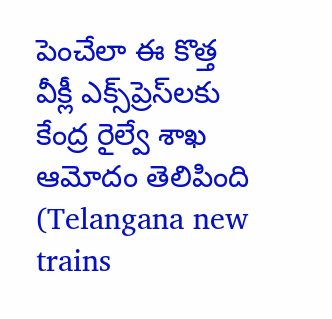పెంచేలా ఈ కొత్త వీక్లీ ఎక్స్‌ప్రెస్‌లకు కేంద్ర రైల్వే శాఖ ఆమోదం తెలిపింది (Telangana new trains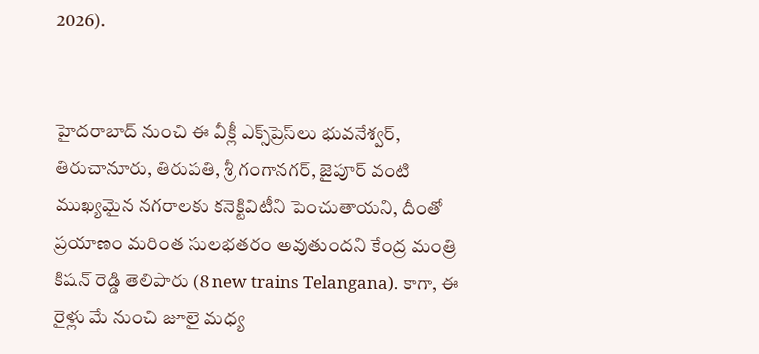2026).


హైదరాబాద్ నుంచి ఈ వీక్లీ ఎక్స్‌ప్రెస్‌లు భువనేశ్వర్, తిరుచానూరు, తిరుపతి, శ్రీ గంగానగర్, జైపూర్ వంటి ముఖ్యమైన నగరాలకు కనెక్టివిటీని పెంచుతాయని, దీంతో ప్రయాణం మరింత సులభతరం అవుతుందని కేంద్ర మంత్రి కిషన్ రెడ్డి తెలిపారు (8 new trains Telangana). కాగా, ఈ రైళ్లు మే నుంచి జూలై మధ్య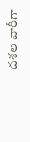దశల వారీగా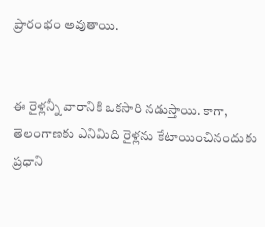ప్రారంభం అవుతాయి.


ఈ రైళ్లన్నీ వారానికి ఒకసారి నడుస్తాయి. కాగా, తెలంగాణకు ఎనిమిది రైళ్లను కేటాయించినందుకు ప్రధాని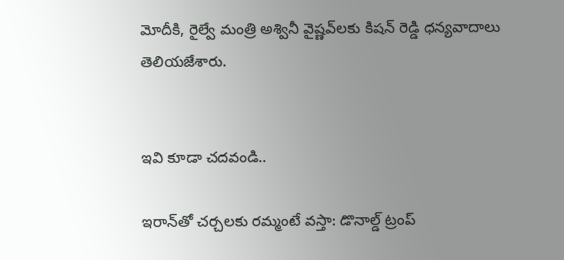మోదీకి, రైల్వే మంత్రి అశ్వినీ వైష్ణవ్‌లకు కిషన్ రెడ్డి ధన్యవాదాలు తెలియజేశారు.


ఇవి కూడా చదవండి..

ఇరాన్‌తో చర్చలకు రమ్మంటే వస్తా: డొనాల్డ్ ట్రంప్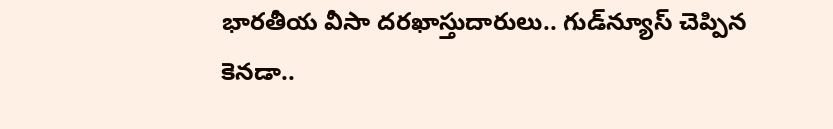భారతీయ వీసా దరఖాస్తుదారులు.. గుడ్‌న్యూస్ చెప్పిన కెనడా..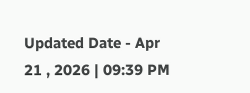Updated Date - Apr 21 , 2026 | 09:39 PM